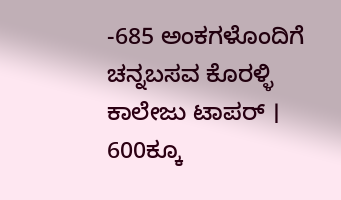-685 ಅಂಕಗಳೊಂದಿಗೆ ಚನ್ನಬಸವ ಕೊರಳ್ಳಿ ಕಾಲೇಜು ಟಾಪರ್ । 600ಕ್ಕೂ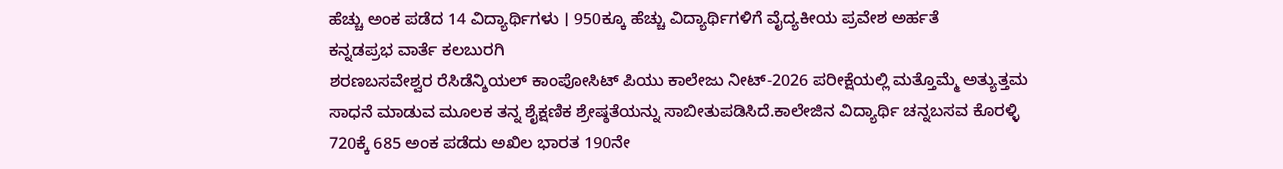ಹೆಚ್ಚು ಅಂಕ ಪಡೆದ 14 ವಿದ್ಯಾರ್ಥಿಗಳು । 950ಕ್ಕೂ ಹೆಚ್ಚು ವಿದ್ಯಾರ್ಥಿಗಳಿಗೆ ವೈದ್ಯಕೀಯ ಪ್ರವೇಶ ಅರ್ಹತೆ
ಕನ್ನಡಪ್ರಭ ವಾರ್ತೆ ಕಲಬುರಗಿ
ಶರಣಬಸವೇಶ್ವರ ರೆಸಿಡೆನ್ಶಿಯಲ್ ಕಾಂಪೋಸಿಟ್ ಪಿಯು ಕಾಲೇಜು ನೀಟ್-2026 ಪರೀಕ್ಷೆಯಲ್ಲಿ ಮತ್ತೊಮ್ಮೆ ಅತ್ಯುತ್ತಮ ಸಾಧನೆ ಮಾಡುವ ಮೂಲಕ ತನ್ನ ಶೈಕ್ಷಣಿಕ ಶ್ರೇಷ್ಠತೆಯನ್ನು ಸಾಬೀತುಪಡಿಸಿದೆ.ಕಾಲೇಜಿನ ವಿದ್ಯಾರ್ಥಿ ಚನ್ನಬಸವ ಕೊರಳ್ಳಿ 720ಕ್ಕೆ 685 ಅಂಕ ಪಡೆದು ಅಖಿಲ ಭಾರತ 190ನೇ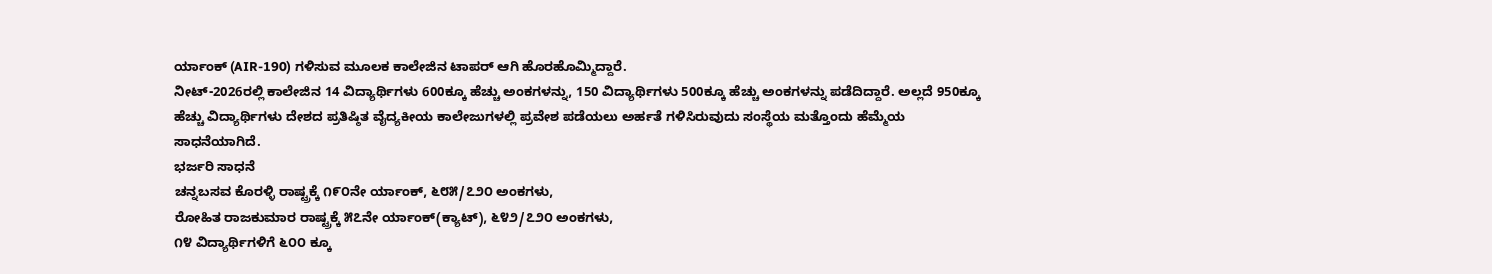ರ್ಯಾಂಕ್ (AIR-190) ಗಳಿಸುವ ಮೂಲಕ ಕಾಲೇಜಿನ ಟಾಪರ್ ಆಗಿ ಹೊರಹೊಮ್ಮಿದ್ದಾರೆ.
ನೀಟ್-2026ರಲ್ಲಿ ಕಾಲೇಜಿನ 14 ವಿದ್ಯಾರ್ಥಿಗಳು 600ಕ್ಕೂ ಹೆಚ್ಚು ಅಂಕಗಳನ್ನು, 150 ವಿದ್ಯಾರ್ಥಿಗಳು 500ಕ್ಕೂ ಹೆಚ್ಚು ಅಂಕಗಳನ್ನು ಪಡೆದಿದ್ದಾರೆ. ಅಲ್ಲದೆ 950ಕ್ಕೂ ಹೆಚ್ಚು ವಿದ್ಯಾರ್ಥಿಗಳು ದೇಶದ ಪ್ರತಿಷ್ಠಿತ ವೈದ್ಯಕೀಯ ಕಾಲೇಜುಗಳಲ್ಲಿ ಪ್ರವೇಶ ಪಡೆಯಲು ಅರ್ಹತೆ ಗಳಿಸಿರುವುದು ಸಂಸ್ಥೆಯ ಮತ್ತೊಂದು ಹೆಮ್ಮೆಯ ಸಾಧನೆಯಾಗಿದೆ.
ಭರ್ಜರಿ ಸಾಧನೆ
ಚನ್ನಬಸವ ಕೊರಳ್ಳಿ ರಾಷ್ಟ್ರಕ್ಕೆ ೧೯೦ನೇ ರ್ಯಾಂಕ್, ೬೮೫/೭೨೦ ಅಂಕಗಳು,
ರೋಹಿತ ರಾಜಕುಮಾರ ರಾಷ್ಟ್ರಕ್ಕೆ ೫೭ನೇ ರ್ಯಾಂಕ್(ಕ್ಯಾಟ್), ೬೪೨/೭೨೦ ಅಂಕಗಳು,
೧೪ ವಿದ್ಯಾರ್ಥಿಗಳಿಗೆ ೬೦೦ ಕ್ಕೂ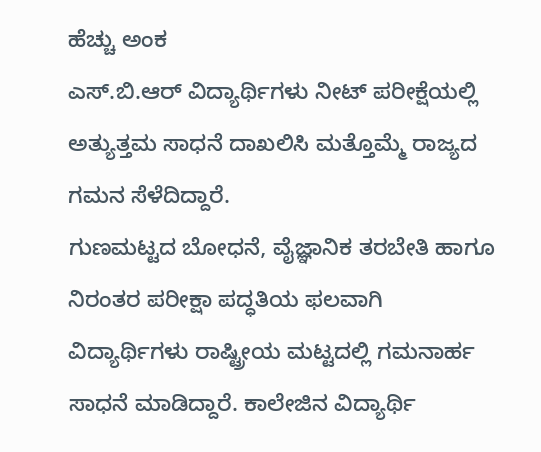ಹೆಚ್ಚು ಅಂಕ
ಎಸ್.ಬಿ.ಆರ್ ವಿದ್ಯಾರ್ಥಿಗಳು ನೀಟ್ ಪರೀಕ್ಷೆಯಲ್ಲಿ ಅತ್ಯುತ್ತಮ ಸಾಧನೆ ದಾಖಲಿಸಿ ಮತ್ತೊಮ್ಮೆ ರಾಜ್ಯದ ಗಮನ ಸೆಳೆದಿದ್ದಾರೆ.
ಗುಣಮಟ್ಟದ ಬೋಧನೆ, ವೈಜ್ಞಾನಿಕ ತರಬೇತಿ ಹಾಗೂ ನಿರಂತರ ಪರೀಕ್ಷಾ ಪದ್ಧತಿಯ ಫಲವಾಗಿ ವಿದ್ಯಾರ್ಥಿಗಳು ರಾಷ್ಟ್ರೀಯ ಮಟ್ಟದಲ್ಲಿ ಗಮನಾರ್ಹ ಸಾಧನೆ ಮಾಡಿದ್ದಾರೆ. ಕಾಲೇಜಿನ ವಿದ್ಯಾರ್ಥಿ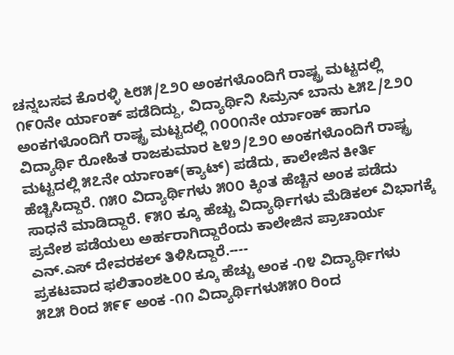ಚನ್ನಬಸವ ಕೊರಳ್ಳಿ ೬೮೫/೭೨೦ ಅಂಕಗಳೊಂದಿಗೆ ರಾಷ್ಟ್ರ ಮಟ್ಟದಲ್ಲಿ ೧೯೦ನೇ ರ್ಯಾಂಕ್ ಪಡೆದಿದ್ದು, ವಿದ್ಯಾರ್ಥಿನಿ ಸಿಮ್ರನ್ ಬಾನು ೬೫೭/೭೨೦ ಅಂಕಗಳೊಂದಿಗೆ ರಾಷ್ಟ್ರ ಮಟ್ಟದಲ್ಲಿ ೧೦೦೧ನೇ ರ್ಯಾಂಕ್ ಹಾಗೂ ವಿದ್ಯಾರ್ಥಿ ರೋಹಿತ ರಾಜಕುಮಾರ ೬೪೨/೭೨೦ ಅಂಕಗಳೊಂದಿಗೆ ರಾಷ್ಟ್ರ ಮಟ್ಟದಲ್ಲಿ ೫೭ನೇ ರ್ಯಾಂಕ್(ಕ್ಯಾಟ್) ಪಡೆದು, ಕಾಲೇಜಿನ ಕೀರ್ತಿ ಹೆಚ್ಚಿಸಿದ್ದಾರೆ. ೧೫೦ ವಿದ್ಯಾರ್ಥಿಗಳು ೫೦೦ ಕ್ಕಿಂತ ಹೆಚ್ಚಿನ ಅಂಕ ಪಡೆದು ಸಾಧನೆ ಮಾಡಿದ್ದಾರೆ. ೯೫೦ ಕ್ಕೂ ಹೆಚ್ಚು ವಿದ್ಯಾರ್ಥಿಗಳು ಮೆಡಿಕಲ್ ವಿಭಾಗಕ್ಕೆ ಪ್ರವೇಶ ಪಡೆಯಲು ಅರ್ಹರಾಗಿದ್ದಾರೆಂದು ಕಾಲೇಜಿನ ಪ್ರಾಚಾರ್ಯ ಎನ್.ಎಸ್ ದೇವರಕಲ್ ತಿಳಿಸಿದ್ದಾರೆ.----
ಪ್ರಕಟವಾದ ಫಲಿತಾಂಶ೬೦೦ ಕ್ಕೂ ಹೆಚ್ಚು ಅಂಕ -೧೪ ವಿದ್ಯಾರ್ಥಿಗಳು
೫೭೫ ರಿಂದ ೫೯೯ ಅಂಕ -೧೧ ವಿದ್ಯಾರ್ಥಿಗಳು೫೫೦ ರಿಂದ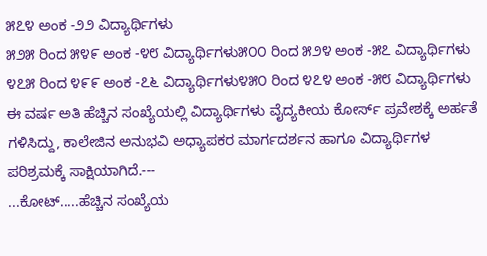೫೭೪ ಅಂಕ -೨೨ ವಿದ್ಯಾರ್ಥಿಗಳು
೫೨೫ ರಿಂದ ೫೪೯ ಅಂಕ -೪೮ ವಿದ್ಯಾರ್ಥಿಗಳು೫೦೦ ರಿಂದ ೫೨೪ ಅಂಕ -೫೭ ವಿದ್ಯಾರ್ಥಿಗಳು
೪೭೫ ರಿಂದ ೪೯೯ ಅಂಕ -೭೬ ವಿದ್ಯಾರ್ಥಿಗಳು೪೫೦ ರಿಂದ ೪೭೪ ಅಂಕ -೫೮ ವಿದ್ಯಾರ್ಥಿಗಳು
ಈ ವರ್ಷ ಅತಿ ಹೆಚ್ಚಿನ ಸಂಖ್ಯೆಯಲ್ಲಿ ವಿದ್ಯಾರ್ಥಿಗಳು ವೈದ್ಯಕೀಯ ಕೋರ್ಸ್ ಪ್ರವೇಶಕ್ಕೆ ಅರ್ಹತೆ ಗಳಿಸಿದ್ದು, ಕಾಲೇಜಿನ ಅನುಭವಿ ಅಧ್ಯಾಪಕರ ಮಾರ್ಗದರ್ಶನ ಹಾಗೂ ವಿದ್ಯಾರ್ಥಿಗಳ ಪರಿಶ್ರಮಕ್ಕೆ ಸಾಕ್ಷಿಯಾಗಿದೆ.---
...ಕೋಟ್.....ಹೆಚ್ಚಿನ ಸಂಖ್ಯೆಯ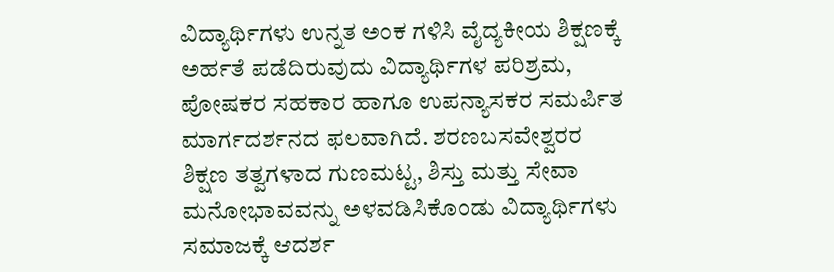ವಿದ್ಯಾರ್ಥಿಗಳು ಉನ್ನತ ಅಂಕ ಗಳಿಸಿ ವೈದ್ಯಕೀಯ ಶಿಕ್ಷಣಕ್ಕೆ ಅರ್ಹತೆ ಪಡೆದಿರುವುದು ವಿದ್ಯಾರ್ಥಿಗಳ ಪರಿಶ್ರಮ, ಪೋಷಕರ ಸಹಕಾರ ಹಾಗೂ ಉಪನ್ಯಾಸಕರ ಸಮರ್ಪಿತ ಮಾರ್ಗದರ್ಶನದ ಫಲವಾಗಿದೆ. ಶರಣಬಸವೇಶ್ವರರ ಶಿಕ್ಷಣ ತತ್ವಗಳಾದ ಗುಣಮಟ್ಟ, ಶಿಸ್ತು ಮತ್ತು ಸೇವಾ ಮನೋಭಾವವನ್ನು ಅಳವಡಿಸಿಕೊಂಡು ವಿದ್ಯಾರ್ಥಿಗಳು ಸಮಾಜಕ್ಕೆ ಆದರ್ಶ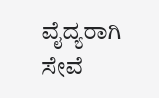ವೈದ್ಯರಾಗಿ ಸೇವೆ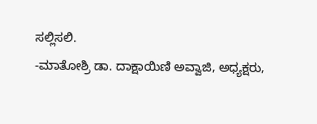ಸಲ್ಲಿಸಲಿ.
-ಮಾತೋಶ್ರಿ ಡಾ. ದಾಕ್ಷಾಯಿಣಿ ಅವ್ವಾಜಿ, ಅಧ್ಯಕ್ಷರು,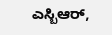ಎಸ್ಬಿಆರ್,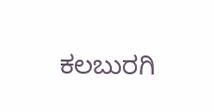ಕಲಬುರಗಿ